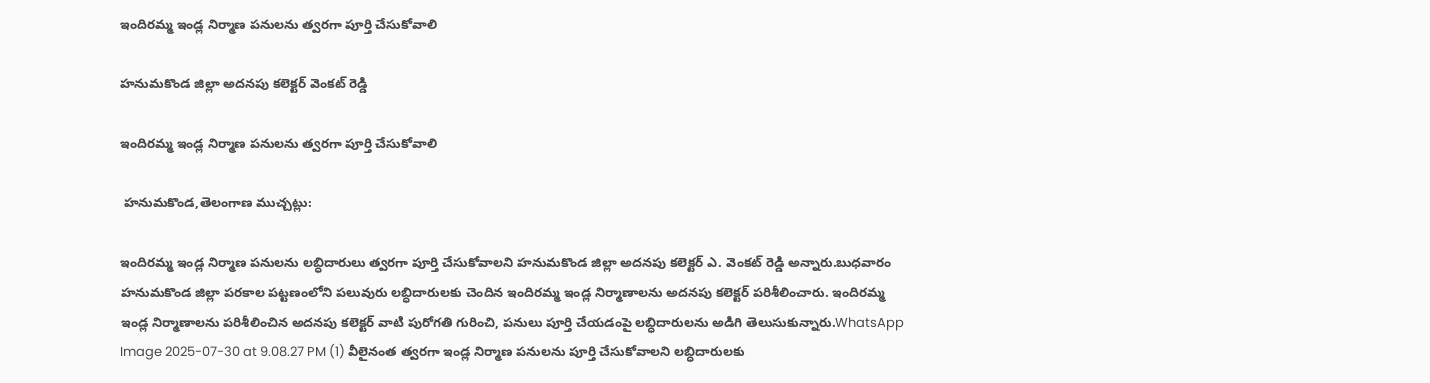ఇందిరమ్మ ఇండ్ల నిర్మాణ పనులను త్వరగా పూర్తి చేసుకోవాలి

హనుమకొండ జిల్లా అదనపు కలెక్టర్ వెంకట్ రెడ్డి

ఇందిరమ్మ ఇండ్ల నిర్మాణ పనులను త్వరగా పూర్తి చేసుకోవాలి

 హనుమకొండ,తెలంగాణ ముచ్చట్లు:

ఇందిరమ్మ ఇండ్ల నిర్మాణ పనులను లబ్ధిదారులు త్వరగా పూర్తి చేసుకోవాలని హనుమకొండ జిల్లా అదనపు కలెక్టర్ ఎ. వెంకట్ రెడ్డి అన్నారు.బుధవారం హనుమకొండ జిల్లా పరకాల పట్టణంలోని పలువురు లబ్ధిదారులకు చెందిన ఇందిరమ్మ ఇండ్ల నిర్మాణాలను అదనపు కలెక్టర్ పరిశీలించారు. ఇందిరమ్మ ఇండ్ల నిర్మాణాలను పరిశీలించిన అదనపు కలెక్టర్ వాటి పురోగతి గురించి, పనులు పూర్తి చేయడంపై లబ్ధిదారులను అడిగి తెలుసుకున్నారు.WhatsApp Image 2025-07-30 at 9.08.27 PM (1) వీలైనంత త్వరగా ఇండ్ల నిర్మాణ పనులను పూర్తి చేసుకోవాలని లబ్ధిదారులకు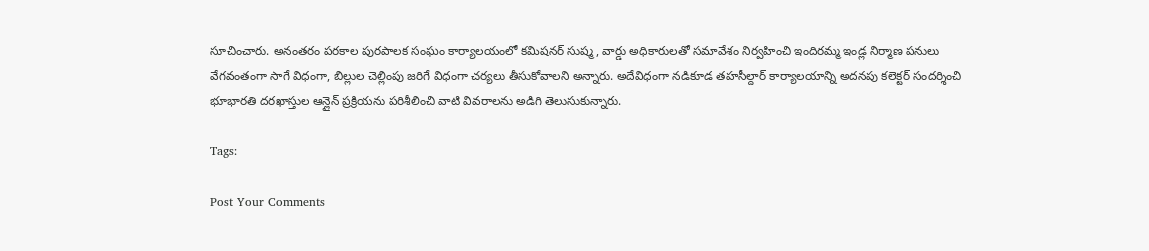సూచించారు. అనంతరం పరకాల పురపాలక సంఘం కార్యాలయంలో కమిషనర్ సుష్మ, వార్డు అధికారులతో సమావేశం నిర్వహించి ఇందిరమ్మ ఇండ్ల నిర్మాణ పనులు వేగవంతంగా సాగే విధంగా, బిల్లుల చెల్లింపు జరిగే విధంగా చర్యలు తీసుకోవాలని అన్నారు. అదేవిధంగా నడికూడ తహసీల్దార్ కార్యాలయాన్ని అదనపు కలెక్టర్ సందర్శించి భూభారతి దరఖాస్తుల ఆన్లైన్ ప్రక్రియను పరిశీలించి వాటి వివరాలను అడిగి తెలుసుకున్నారు.

Tags:

Post Your Comments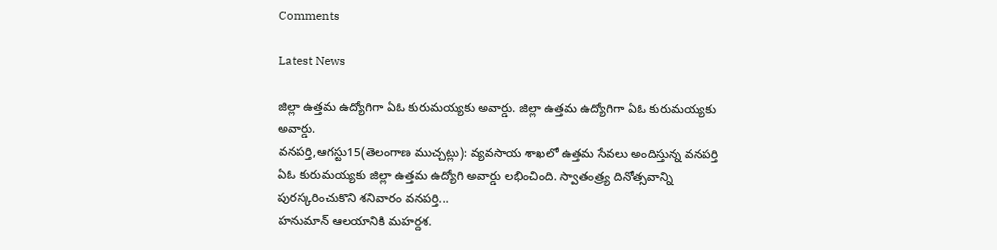Comments

Latest News

జిల్లా ఉత్తమ ఉద్యోగిగా ఏఓ కురుమయ్యకు అవార్డు. జిల్లా ఉత్తమ ఉద్యోగిగా ఏఓ కురుమయ్యకు అవార్డు.
వనపర్తి,ఆగస్టు15(తెలంగాణ ముచ్చట్లు): వ్యవసాయ శాఖలో ఉత్తమ సేవలు అందిస్తున్న వనపర్తి ఏఓ కురుమయ్యకు జిల్లా ఉత్తమ ఉద్యోగి అవార్డు లభించింది. స్వాతంత్ర్య దినోత్సవాన్ని పురస్కరించుకొని శనివారం వనపర్తి...
హనుమాన్ ఆలయానికి మహర్దశ.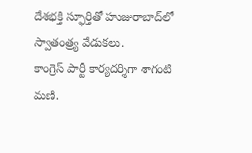దేశభక్తి స్ఫూర్తితో హుజురాబాద్‌లో స్వాతంత్ర్య వేడుకలు.
కాంగ్రెస్ పార్టీ కార్యదర్శిగా శాగంటి మణి.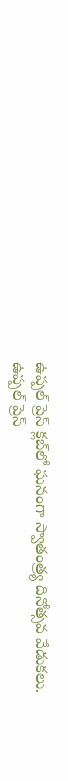ఉప్పల్ ప్రెస్ క్లబ్‌లో ఘనంగా స్వాతంత్ర్య దినోత్సవ వేడుకలు.
ఉప్పల్ ప్రెస్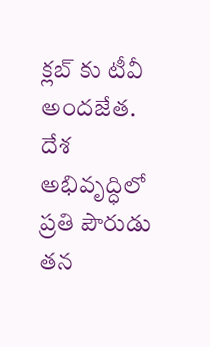క్లబ్‌ కు టీవీ అందజేత.
దేశ అభివృద్ధిలో ప్రతి పౌరుడు తన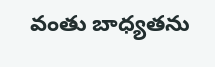వంతు బాధ్యతను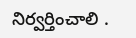నిర్వర్తించాలి .